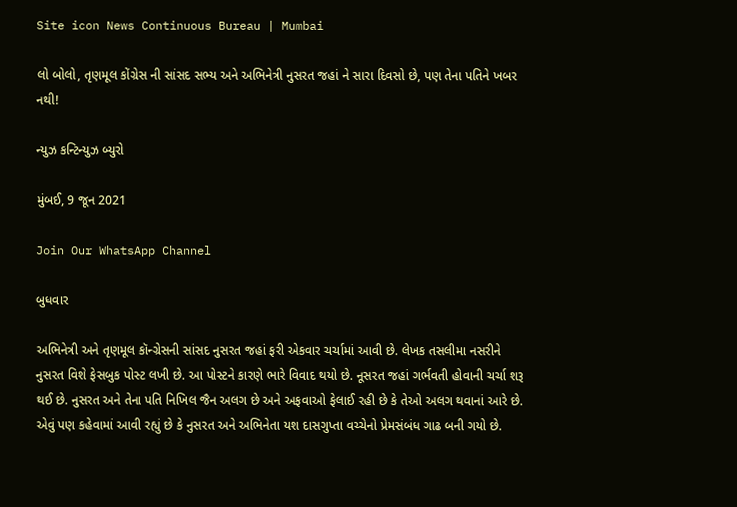Site icon News Continuous Bureau | Mumbai

લો બોલો, તૃણમૂલ કોંગ્રેસ ની સાંસદ સભ્ય અને અભિનેત્રી નુસરત જહાં ને સારા દિવસો છે, પણ તેના પતિને ખબર નથી!

ન્યુઝ કન્ટિન્યુઝ બ્યુરો

મુંબઈ, 9 જૂન 2021

Join Our WhatsApp Channel

બુધવાર

અભિનેત્રી અને તૃણમૂલ કૉન્ગ્રેસની સાંસદ નુસરત જહાં ફરી એકવાર ચર્ચામાં આવી છે. લેખક તસલીમા નસરીને નુસરત વિશે ફેસબુક પોસ્ટ લખી છે. આ પોસ્ટને કારણે ભારે વિવાદ થયો છે. નૂસરત જહાં ગર્ભવતી હોવાની ચર્ચા શરૂ થઈ છે. નુસરત અને તેના પતિ નિખિલ જૈન અલગ છે અને અફવાઓ ફેલાઈ રહી છે કે તેઓ અલગ થવાનાં આરે છે. એવું પણ કહેવામાં આવી રહ્યું છે કે નુસરત અને અભિનેતા યશ દાસગુપ્તા વચ્ચેનો પ્રેમસંબંધ ગાઢ બની ગયો છે.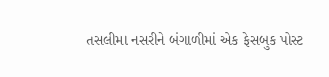તસલીમા નસરીને બંગાળીમાં એક ફેસબુક પોસ્ટ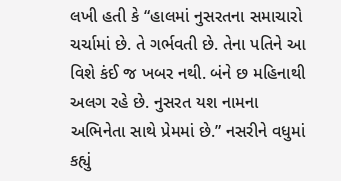લખી હતી કે “હાલમાં નુસરતના સમાચારો ચર્ચામાં છે. તે ગર્ભવતી છે. તેના પતિને આ વિશે કંઈ જ ખબર નથી. બંને છ મહિનાથી અલગ રહે છે. નુસરત યશ નામના અભિનેતા સાથે પ્રેમમાં છે.” નસરીને વધુમાં કહ્યું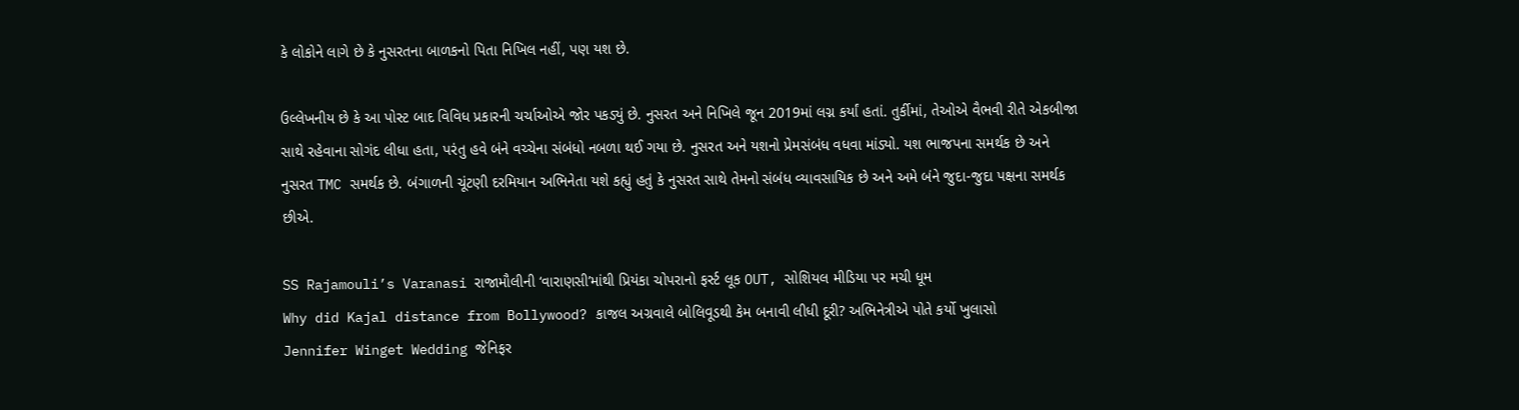કે લોકોને લાગે છે કે નુસરતના બાળકનો પિતા નિખિલ નહીં, પણ યશ છે.

ઉલ્લેખનીય છે કે આ પોસ્ટ બાદ વિવિધ પ્રકારની ચર્ચાઓએ જોર પકડ્યું છે. નુસરત અને નિખિલે જૂન 2019માં લગ્ન કર્યાં હતાં. તુર્કીમાં, તેઓએ વૈભવી રીતે એકબીજા સાથે રહેવાના સોગંદ લીધા હતા, પરંતુ હવે બંને વચ્ચેના સંબંધો નબળા થઈ ગયા છે. નુસરત અને યશનો પ્રેમસંબંધ વધવા માંડ્યો. યશ ભાજપના સમર્થક છે અને નુસરત TMC સમર્થક છે. બંગાળની ચૂંટણી દરમિયાન અભિનેતા યશે કહ્યું હતું કે નુસરત સાથે તેમનો સંબંધ વ્યાવસાયિક છે અને અમે બંને જુદા-જુદા પક્ષના સમર્થક છીએ.

SS Rajamouli’s Varanasi રાજામૌલીની ‘વારાણસી’માંથી પ્રિયંકા ચોપરાનો ફર્સ્ટ લૂક OUT, સોશિયલ મીડિયા પર મચી ધૂમ
Why did Kajal distance from Bollywood? કાજલ અગ્રવાલે બોલિવૂડથી કેમ બનાવી લીધી દૂરી? અભિનેત્રીએ પોતે કર્યો ખુલાસો
Jennifer Winget Wedding જેનિફર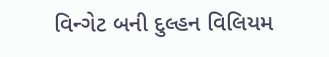વિન્ગેટ બની દુલ્હન વિલિયમ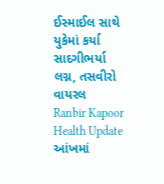ઈસ્માઈલ સાથે યુકેમાં કર્યા સાદગીભર્યા લગ્ન, તસવીરો વાયરલ
Ranbir Kapoor Health Update આંખમાં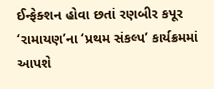ઈન્ફેક્શન હોવા છતાં રણબીર કપૂર ‘રામાયણ’ના ‘પ્રથમ સંકલ્પ’ કાર્યક્રમમાં આપશે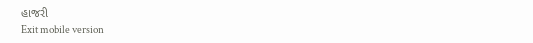હાજરી
Exit mobile version